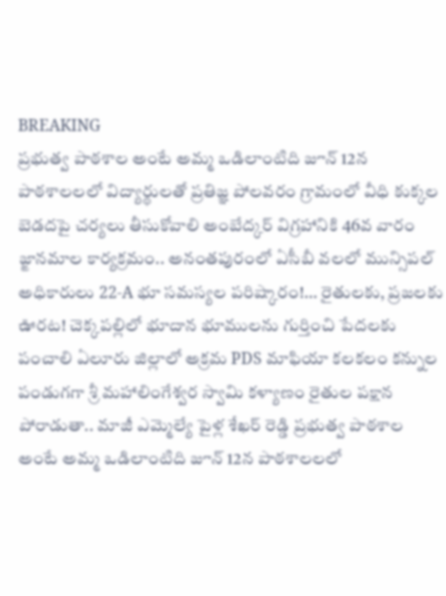BREAKING
ప్రభుత్వ పాఠశాల అంటే అమ్మ ఒడిలాంటిది జూన్ 12న పాఠశాలలలో విద్యార్థులతో ప్రతిజ్ఞ పోలవరం గ్రామంలో వీధి కుక్కల బెడదపై చర్యలు తీసుకోవాలి అంబేద్కర్ విగ్రహానికి 46వ వారం జ్ఙానమాల కార్యక్రమం.. అనంతపురంలో ఏసీబీ వలలో మున్సిపల్ అధికారులు 22-A భూ సమస్యల పరిష్కారం!… రైతులకు, ప్రజలకు ఊరట! చెక్కపల్లిలో భూదాన భూములను గుర్తించి పేదలకు పంచాలి ఏలూరు జిల్లాలో అక్రమ PDS మాఫియా కలకలం కన్నుల పండుగగా శ్రీ మహాలింగేశ్వర స్వామి కళ్యాణం రైతుల పక్షాన పోరాడుతా.. మాజీ ఎమ్మెల్యే పైళ్ల శేఖర్ రెడ్డి ప్రభుత్వ పాఠశాల అంటే అమ్మ ఒడిలాంటిది జూన్ 12న పాఠశాలలలో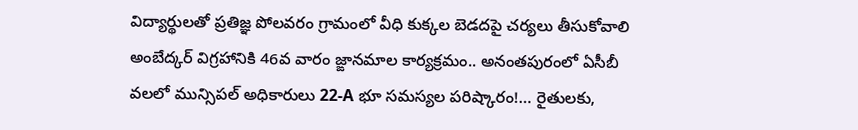విద్యార్థులతో ప్రతిజ్ఞ పోలవరం గ్రామంలో వీధి కుక్కల బెడదపై చర్యలు తీసుకోవాలి అంబేద్కర్ విగ్రహానికి 46వ వారం జ్ఙానమాల కార్యక్రమం.. అనంతపురంలో ఏసీబీ వలలో మున్సిపల్ అధికారులు 22-A భూ సమస్యల పరిష్కారం!… రైతులకు,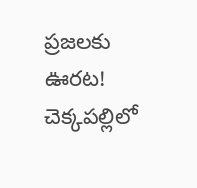ప్రజలకు ఊరట! చెక్కపల్లిలో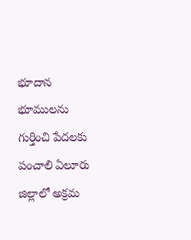భూదాన భూములను గుర్తించి పేదలకు పంచాలి ఏలూరు జిల్లాలో అక్రమ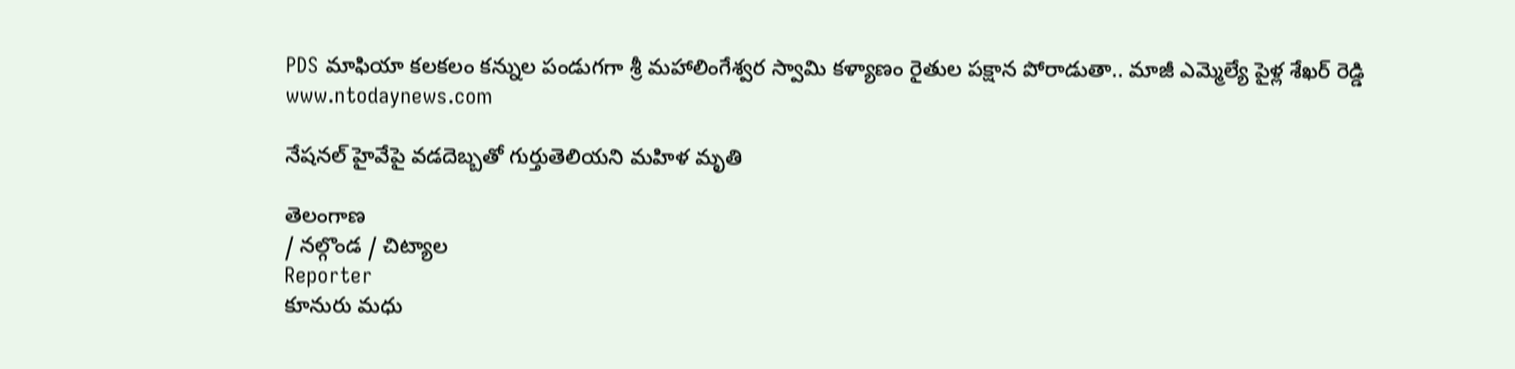PDS మాఫియా కలకలం కన్నుల పండుగగా శ్రీ మహాలింగేశ్వర స్వామి కళ్యాణం రైతుల పక్షాన పోరాడుతా.. మాజీ ఎమ్మెల్యే పైళ్ల శేఖర్ రెడ్డి
www.ntodaynews.com

నేషనల్ హైవేపై వడదెబ్బతో గుర్తుతెలియని మహిళ మృతి

తెలంగాణ
/ నల్గొండ / చిట్యాల
Reporter
కూనురు మధు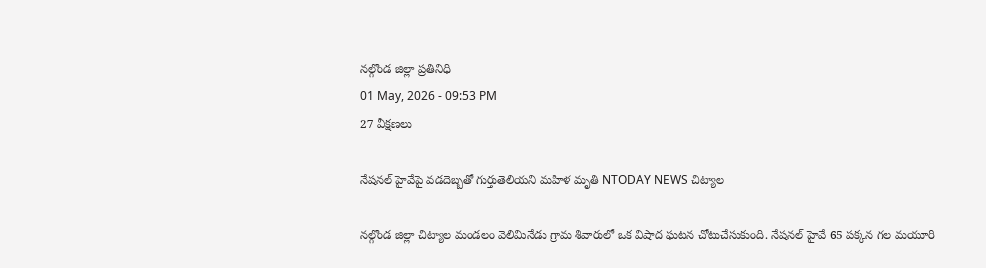నల్గొండ జిల్లా ప్రతినిధి
01 May, 2026 - 09:53 PM
27 వీక్షణలు

నేషనల్ హైవేపై వడదెబ్బతో గుర్తుతెలియని మహిళ మృతి NTODAY NEWS చిట్యాల

నల్గొండ జిల్లా చిట్యాల మండలం వెలిమినేడు గ్రామ శివారులో ఒక విషాద ఘటన చోటుచేసుకుంది. నేషనల్ హైవే 65 పక్కన గల మయూరి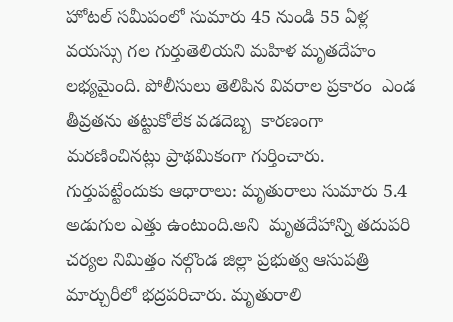హోటల్ సమీపంలో సుమారు 45 నుండి 55 ఏళ్ల వయస్సు గల గుర్తుతెలియని మహిళ మృతదేహం లభ్యమైంది. పోలీసులు తెలిపిన వివరాల ప్రకారం  ఎండ తీవ్రతను తట్టుకోలేక వడదెబ్బ  కారణంగా మరణించినట్లు ప్రాథమికంగా గుర్తించారు. గుర్తుపట్టేందుకు ఆధారాలు: మృతురాలు సుమారు 5.4 అడుగుల ఎత్తు ఉంటుంది.అని  మృతదేహాన్ని తదుపరి చర్యల నిమిత్తం నల్గొండ జిల్లా ప్రభుత్వ ఆసుపత్రి మార్చురీలో భద్రపరిచారు. మృతురాలి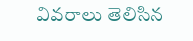వివరాలు తెలిసిన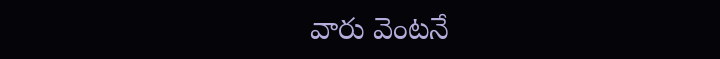వారు వెంటనే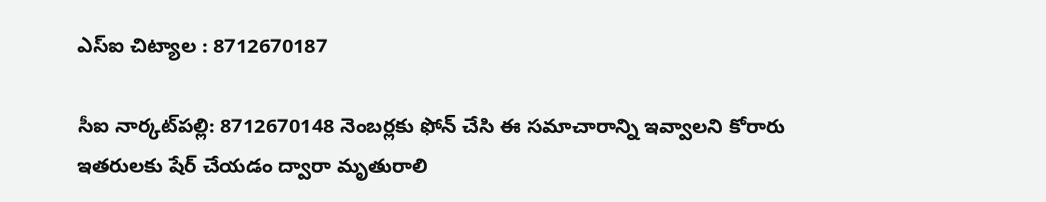ఎస్ఐ చిట్యాల : 8712670187

సీఐ నార్కట్‌పల్లి: 8712670148 నెంబర్లకు ఫోన్ చేసి ఈ సమాచారాన్ని ఇవ్వాలని కోరారు  ఇతరులకు షేర్ చేయడం ద్వారా మృతురాలి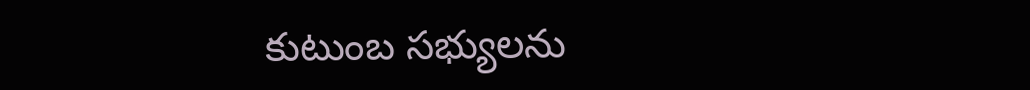కుటుంబ సభ్యులను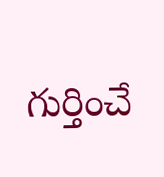గుర్తించే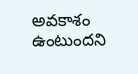అవకాశం ఉంటుందని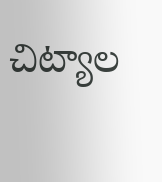చిట్యాల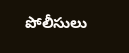పోలీసులు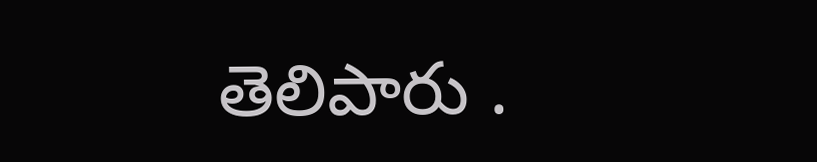తెలిపారు .